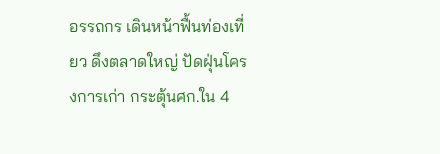อรรถกร เดินหน้าฟื้นท่องเที่ยว ดึงตลาดใหญ่ ปัดฝุ่นโครงการเก่า กระตุ้นศก.ใน 4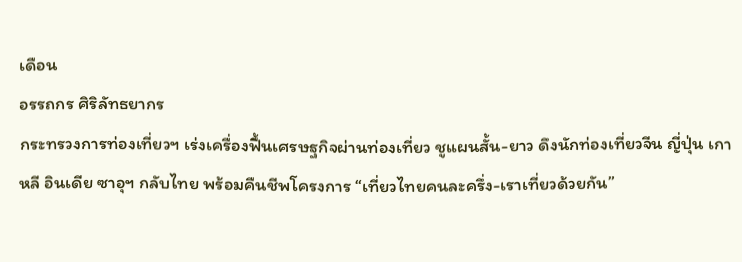เดือน
อรรถกร ศิริลัทธยากร
กระทรวงการท่องเที่ยวฯ เร่งเครื่องฟื้นเศรษฐกิจผ่านท่องเที่ยว ชูแผนสั้น-ยาว ดึงนักท่องเที่ยวจีน ญี่ปุ่น เกาหลี อินเดีย ซาอุฯ กลับไทย พร้อมคืนชีพโครงการ “เที่ยวไทยคนละครึ่ง-เราเที่ยวด้วยกัน”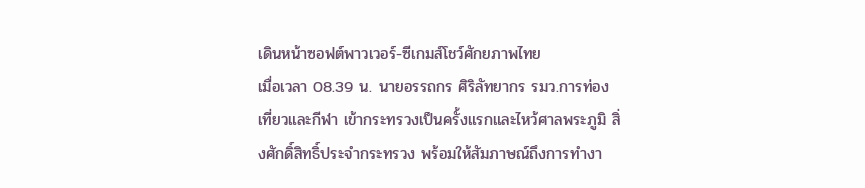เดินหน้าซอฟต์พาวเวอร์-ซีเกมส์โชว์ศักยภาพไทย
เมื่อเวลา 08.39 น. นายอรรถกร ศิริลัทยากร รมว.การท่องเที่ยวและกีฬา เข้ากระทรวงเป็นครั้งแรกและไหว้ศาลพระภูมิ สิ่งศักดิ์สิทธิ์ประจำกระทรวง พร้อมให้สัมภาษณ์ถึงการทำงา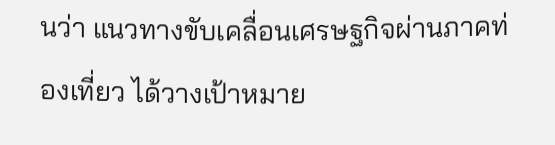นว่า แนวทางขับเคลื่อนเศรษฐกิจผ่านภาคท่องเที่ยว ได้วางเป้าหมาย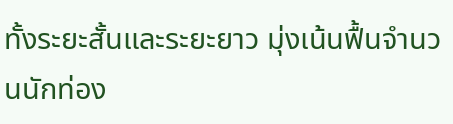ทั้งระยะสั้นและระยะยาว มุ่งเน้นฟื้นจำนวนนักท่อง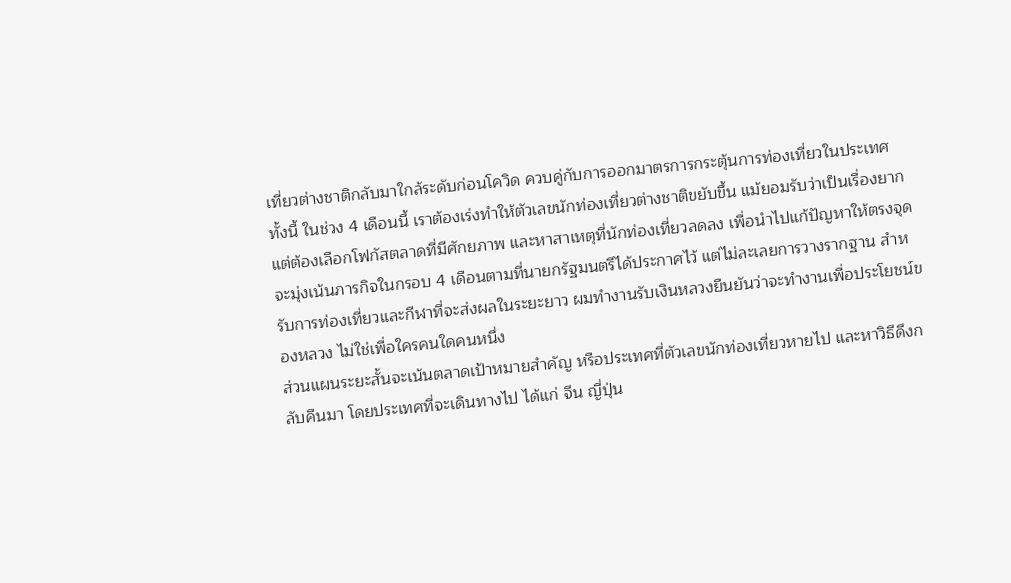เที่ยวต่างชาติกลับมาใกล้ระดับก่อนโควิด ควบคู่กับการออกมาตรการกระตุ้นการท่องเที่ยวในประเทศ
ทั้งนี้ ในช่วง 4 เดือนนี้ เราต้องเร่งทำให้ตัวเลขนักท่องเที่ยวต่างชาติขยับขึ้น แม้ยอมรับว่าเป็นเรื่องยาก แต่ต้องเลือกโฟกัสตลาดที่มีศักยภาพ และหาสาเหตุที่นักท่องเที่ยวลดลง เพื่อนำไปแก้ปัญหาให้ตรงจุด จะมุ่งเน้นภารกิจในกรอบ 4 เดือนตามที่นายกรัฐมนตรีได้ประกาศไว้ แต่ไม่ละเลยการวางรากฐาน สำหรับการท่องเที่ยวและกีฬาที่จะส่งผลในระยะยาว ผมทำงานรับเงินหลวงยืนยันว่าจะทำงานเพื่อประโยชน์ของหลวง ไม่ใช่เพื่อใครคนใดคนหนึ่ง
ส่วนแผนระยะสั้นจะเน้นตลาดเป้าหมายสำคัญ หรือประเทศที่ตัวเลขนักท่องเที่ยวหายไป และหาวิธีดึงกลับคืนมา โดยประเทศที่จะเดินทางไป ได้แก่ จีน ญี่ปุ่น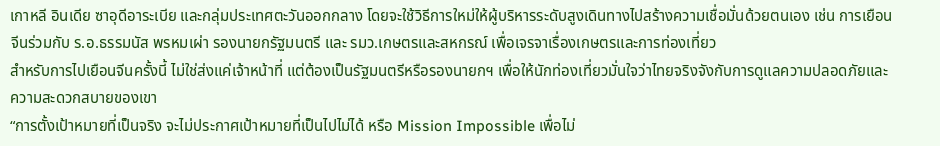เกาหลี อินเดีย ซาอุดีอาระเบีย และกลุ่มประเทศตะวันออกกลาง โดยจะใช้วิธีการใหม่ให้ผู้บริหารระดับสูงเดินทางไปสร้างความเชื่อมั่นด้วยตนเอง เช่น การเยือนจีนร่วมกับ ร.อ.ธรรมนัส พรหมเผ่า รองนายกรัฐมนตรี และ รมว.เกษตรและสหกรณ์ เพื่อเจรจาเรื่องเกษตรและการท่องเที่ยว
สำหรับการไปเยือนจีนครั้งนี้ ไม่ใช่ส่งแค่เจ้าหน้าที่ แต่ต้องเป็นรัฐมนตรีหรือรองนายกฯ เพื่อให้นักท่องเที่ยวมั่นใจว่าไทยจริงจังกับการดูแลความปลอดภัยและความสะดวกสบายของเขา
“การตั้งเป้าหมายที่เป็นจริง จะไม่ประกาศเป้าหมายที่เป็นไปไม่ได้ หรือ Mission Impossible เพื่อไม่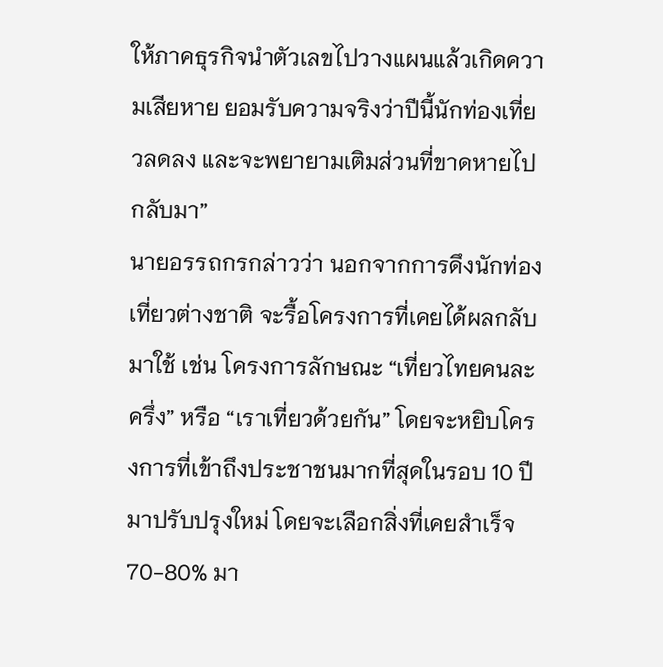ให้ภาคธุรกิจนำตัวเลขไปวางแผนแล้วเกิดความเสียหาย ยอมรับความจริงว่าปีนี้นักท่องเที่ยวลดลง และจะพยายามเติมส่วนที่ขาดหายไปกลับมา”
นายอรรถกรกล่าวว่า นอกจากการดึงนักท่องเที่ยวต่างชาติ จะรื้อโครงการที่เคยได้ผลกลับมาใช้ เช่น โครงการลักษณะ “เที่ยวไทยคนละครึ่ง” หรือ “เราเที่ยวด้วยกัน” โดยจะหยิบโครงการที่เข้าถึงประชาชนมากที่สุดในรอบ 10 ปีมาปรับปรุงใหม่ โดยจะเลือกสิ่งที่เคยสำเร็จ 70-80% มา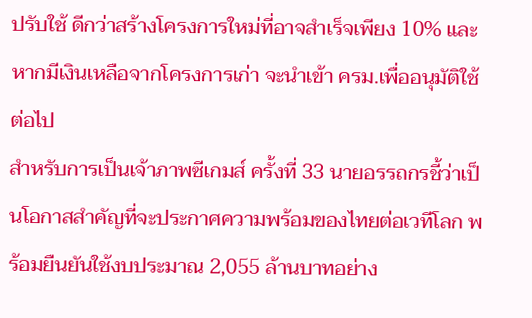ปรับใช้ ดีกว่าสร้างโครงการใหม่ที่อาจสำเร็จเพียง 10% และหากมีเงินเหลือจากโครงการเก่า จะนำเข้า ครม.เพื่ออนุมัติใช้ต่อไป
สำหรับการเป็นเจ้าภาพซีเกมส์ ครั้งที่ 33 นายอรรถกรชี้ว่าเป็นโอกาสสำคัญที่จะประกาศความพร้อมของไทยต่อเวทีโลก พร้อมยืนยันใช้งบประมาณ 2,055 ล้านบาทอย่าง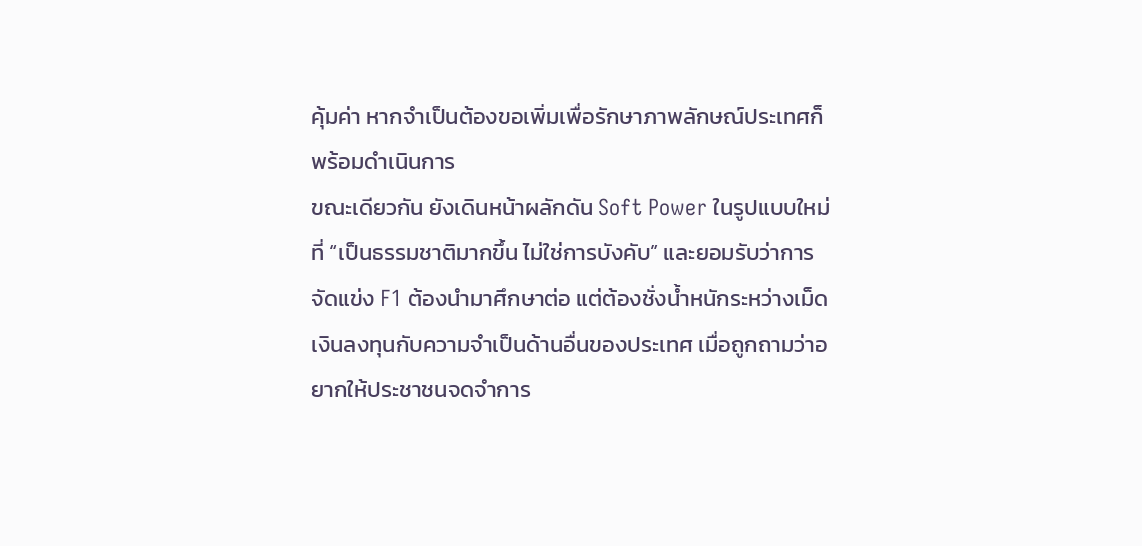คุ้มค่า หากจำเป็นต้องขอเพิ่มเพื่อรักษาภาพลักษณ์ประเทศก็พร้อมดำเนินการ
ขณะเดียวกัน ยังเดินหน้าผลักดัน Soft Power ในรูปแบบใหม่ที่ “เป็นธรรมชาติมากขึ้น ไม่ใช่การบังคับ” และยอมรับว่าการจัดแข่ง F1 ต้องนำมาศึกษาต่อ แต่ต้องชั่งน้ำหนักระหว่างเม็ดเงินลงทุนกับความจำเป็นด้านอื่นของประเทศ เมื่อถูกถามว่าอยากให้ประชาชนจดจำการ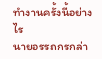ทำงานครั้งนี้อย่างไร
นายอรรถกรกล่า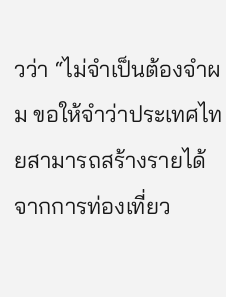วว่า “ไม่จำเป็นต้องจำผม ขอให้จำว่าประเทศไทยสามารถสร้างรายได้จากการท่องเที่ยว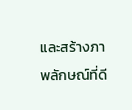และสร้างภาพลักษณ์ที่ดี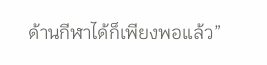ด้านกีฬาได้ก็เพียงพอแล้ว”